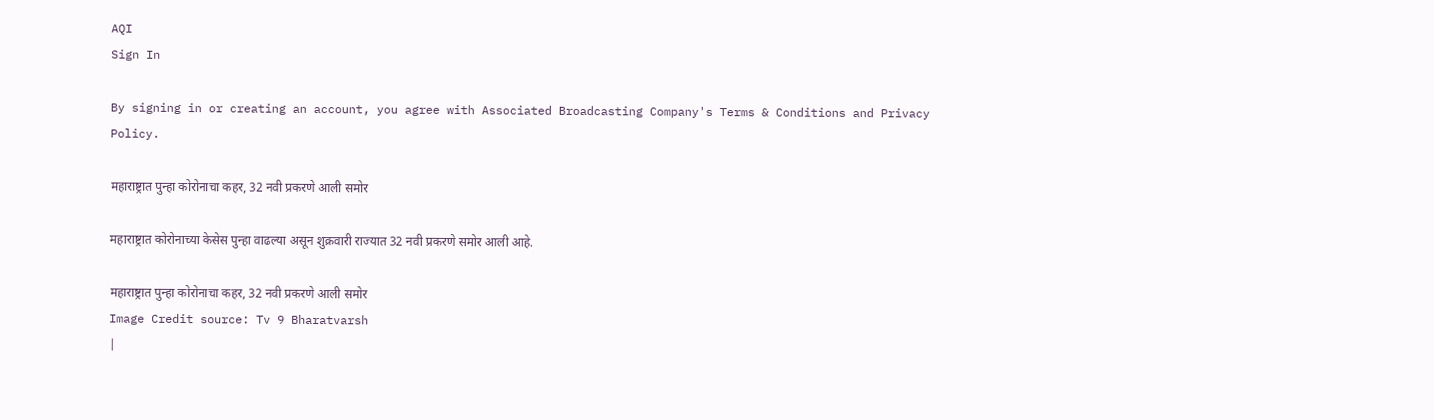AQI
Sign In

By signing in or creating an account, you agree with Associated Broadcasting Company's Terms & Conditions and Privacy Policy.

महाराष्ट्रात पुन्हा कोरोनाचा कहर, 32 नवी प्रकरणे आली समोर

महाराष्ट्रात कोरोनाच्या केसेस पुन्हा वाढल्या असून शुक्रवारी राज्यात 32 नवी प्रकरणे समोर आली आहे.

महाराष्ट्रात पुन्हा कोरोनाचा कहर, 32 नवी प्रकरणे आली समोर
Image Credit source: Tv 9 Bharatvarsh
|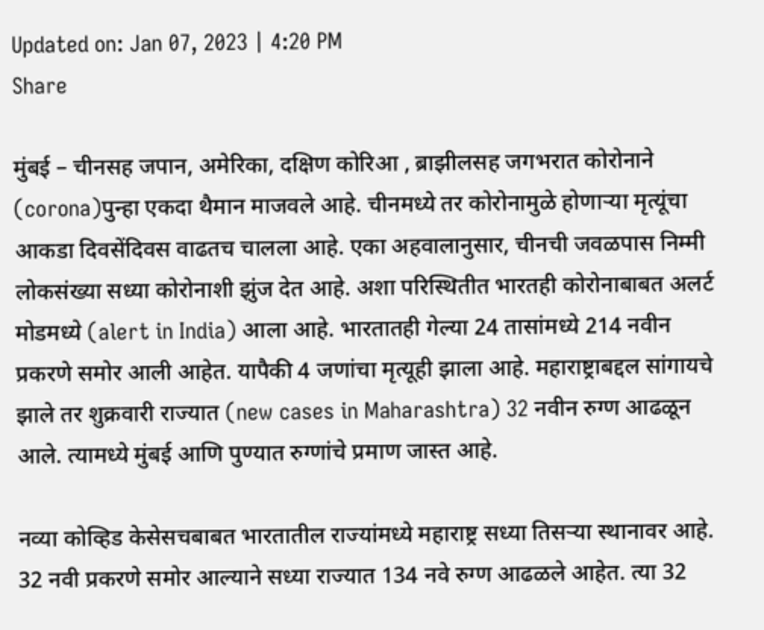Updated on: Jan 07, 2023 | 4:20 PM
Share

मुंबई – चीनसह जपान, अमेरिका, दक्षिण कोरिआ , ब्राझीलसह जगभरात कोरोनाने (corona)पुन्हा एकदा थैमान माजवले आहे. चीनमध्ये तर कोरोनामुळे होणाऱ्या मृत्यूंचा आकडा दिवसेंदिवस वाढतच चालला आहे. एका अहवालानुसार, चीनची जवळपास निम्मी लोकसंख्या सध्या कोरोनाशी झुंज देत आहे. अशा परिस्थितीत भारतही कोरोनाबाबत अलर्ट मोडमध्ये (alert in India) आला आहे. भारतातही गेल्या 24 तासांमध्ये 214 नवीन प्रकरणे समोर आली आहेत. यापैकी 4 जणांचा मृत्यूही झाला आहे. महाराष्ट्राबद्दल सांगायचे झाले तर शुक्रवारी राज्यात (new cases in Maharashtra) 32 नवीन रुग्ण आढळून आले. त्यामध्ये मुंबई आणि पुण्यात रुग्णांचे प्रमाण जास्त आहे.

नव्या कोव्हिड केसेसचबाबत भारतातील राज्यांमध्ये महाराष्ट्र सध्या तिसऱ्या स्थानावर आहे. 32 नवी प्रकरणे समोर आल्याने सध्या राज्यात 134 नवे रुग्ण आढळले आहेत. त्या 32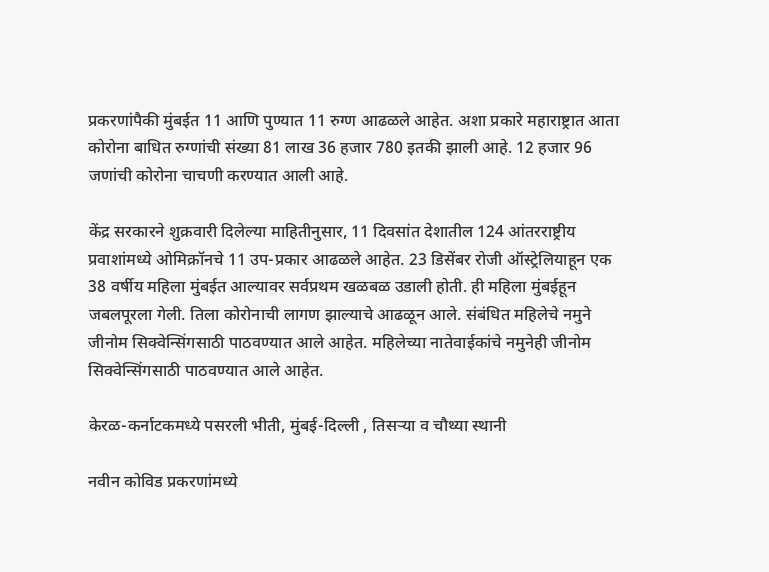प्रकरणांपैकी मुंबईत 11 आणि पुण्यात 11 रुग्ण आढळले आहेत. अशा प्रकारे महाराष्ट्रात आता कोरोना बाधित रुग्णांची संख्या 81 लाख 36 हजार 780 इतकी झाली आहे. 12 हजार 96 जणांची कोरोना चाचणी करण्यात आली आहे.

केंद्र सरकारने शुक्रवारी दिलेल्या माहितीनुसार, 11 दिवसांत देशातील 124 आंतरराष्ट्रीय प्रवाशांमध्ये ओमिक्रॉनचे 11 उप-प्रकार आढळले आहेत. 23 डिसेंबर रोजी ऑस्ट्रेलियाहून एक 38 वर्षीय महिला मुंबईत आल्यावर सर्वप्रथम खळबळ उडाली होती. ही महिला मुंबईहून जबलपूरला गेली. तिला कोरोनाची लागण झाल्याचे आढळून आले. संबंधित महिलेचे नमुने जीनोम सिक्वेन्सिंगसाठी पाठवण्यात आले आहेत. महिलेच्या नातेवाईकांचे नमुनेही जीनोम सिक्वेन्सिंगसाठी पाठवण्यात आले आहेत.

केरळ-कर्नाटकमध्ये पसरली भीती, मुंबई-दिल्ली , तिसऱ्या व चौथ्या स्थानी

नवीन कोविड प्रकरणांमध्ये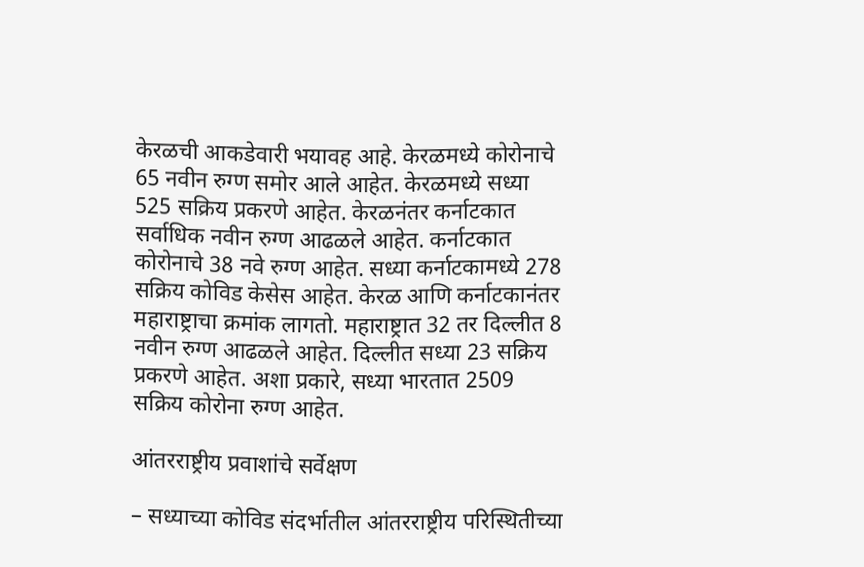केरळची आकडेवारी भयावह आहे. केरळमध्ये कोरोनाचे 65 नवीन रुग्ण समोर आले आहेत. केरळमध्ये सध्या 525 सक्रिय प्रकरणे आहेत. केरळनंतर कर्नाटकात सर्वाधिक नवीन रुग्ण आढळले आहेत. कर्नाटकात कोरोनाचे 38 नवे रुग्ण आहेत. सध्या कर्नाटकामध्ये 278 सक्रिय कोविड केसेस आहेत. केरळ आणि कर्नाटकानंतर महाराष्ट्राचा क्रमांक लागतो. महाराष्ट्रात 32 तर दिल्लीत 8 नवीन रुग्ण आढळले आहेत. दिल्लीत सध्या 23 सक्रिय प्रकरणे आहेत. अशा प्रकारे, सध्या भारतात 2509 सक्रिय कोरोना रुग्ण आहेत.

आंतरराष्ट्रीय प्रवाशांचे सर्वेक्षण

– सध्याच्या कोविड संदर्भातील आंतरराष्ट्रीय परिस्थितीच्या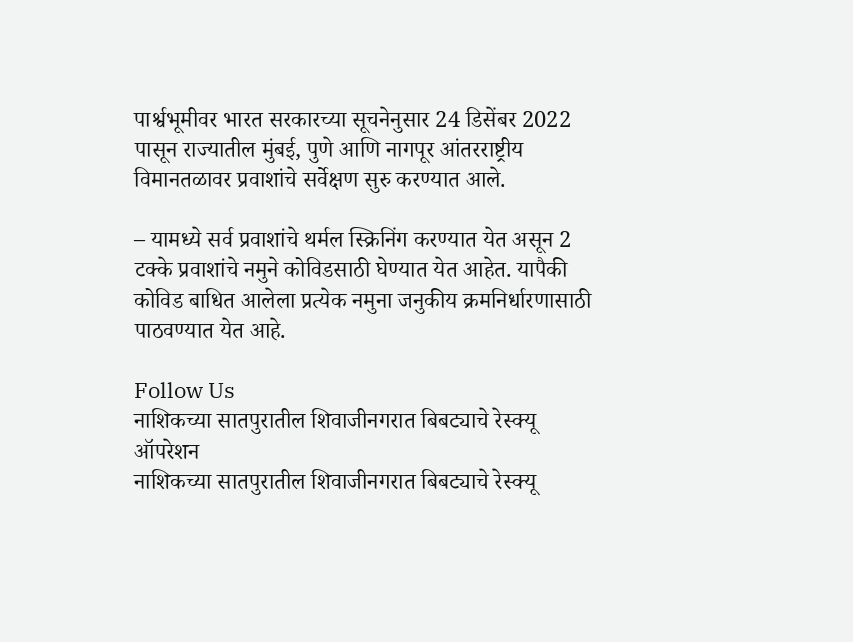पार्श्वभूमीवर भारत सरकारच्या सूचनेनुसार 24 डिसेंबर 2022 पासून राज्यातील मुंबई, पुणे आणि नागपूर आंतरराष्ट्रीय विमानतळावर प्रवाशांचे सर्वेक्षण सुरु करण्यात आले.

– यामध्ये सर्व प्रवाशांचे थर्मल स्क्रिनिंग करण्यात येत असून 2 टक्के प्रवाशांचे नमुने कोविडसाठी घेण्यात येत आहेत. यापैकी कोविड बाधित आलेला प्रत्येक नमुना जनुकीय क्रमनिर्धारणासाठी पाठवण्यात येत आहे.

Follow Us
नाशिकच्या सातपुरातील शिवाजीनगरात बिबट्याचे रेस्क्यू ऑपरेशन
नाशिकच्या सातपुरातील शिवाजीनगरात बिबट्याचे रेस्क्यू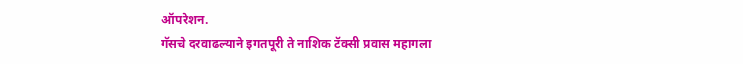ऑपरेशन.
गॅसचे दरवाढल्याने इगतपूरी ते नाशिक टॅक्सी प्रवास महागला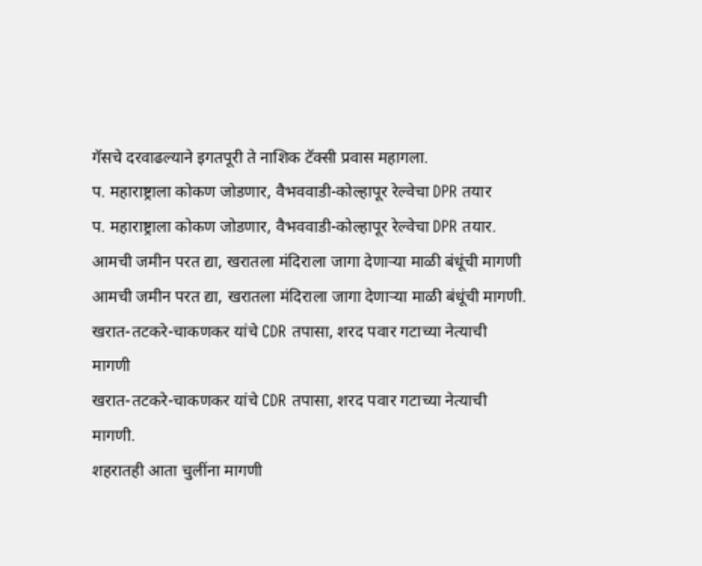गॅसचे दरवाढल्याने इगतपूरी ते नाशिक टॅक्सी प्रवास महागला.
प. महाराष्ट्राला कोकण जोडणार, वैभववाडी-कोल्हापूर रेल्वेचा DPR तयार
प. महाराष्ट्राला कोकण जोडणार, वैभववाडी-कोल्हापूर रेल्वेचा DPR तयार.
आमची जमीन परत द्या, खरातला मंदिराला जागा देणाऱ्या माळी बंधूंची मागणी
आमची जमीन परत द्या, खरातला मंदिराला जागा देणाऱ्या माळी बंधूंची मागणी.
खरात-तटकरे-चाकणकर यांचे CDR तपासा, शरद पवार गटाच्या नेत्याची मागणी
खरात-तटकरे-चाकणकर यांचे CDR तपासा, शरद पवार गटाच्या नेत्याची मागणी.
शहरातही आता चुलींना मागणी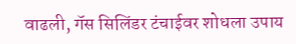वाढली, गॅस सिलिंडर टंचाईवर शोधला उपाय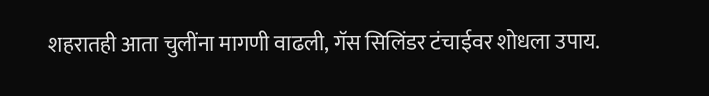शहरातही आता चुलींना मागणी वाढली, गॅस सिलिंडर टंचाईवर शोधला उपाय.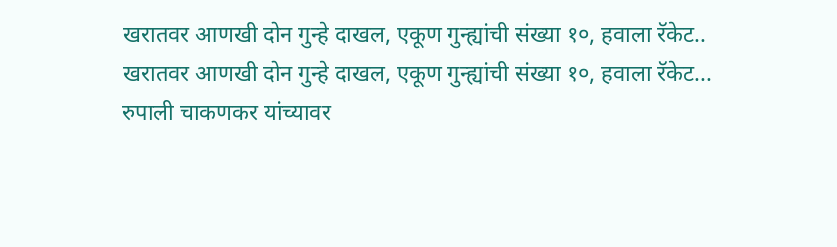खरातवर आणखी दोन गुन्हे दाखल, एकूण गुन्ह्यांची संख्या १०, हवाला रॅकेट..
खरातवर आणखी दोन गुन्हे दाखल, एकूण गुन्ह्यांची संख्या १०, हवाला रॅकेट...
रुपाली चाकणकर यांच्यावर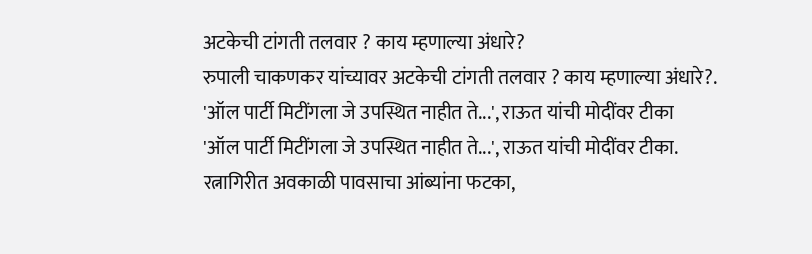अटकेची टांगती तलवार ? काय म्हणाल्या अंधारे?
रुपाली चाकणकर यांच्यावर अटकेची टांगती तलवार ? काय म्हणाल्या अंधारे?.
'ऑल पार्टी मिटींगला जे उपस्थित नाहीत ते...', राऊत यांची मोदींवर टीका
'ऑल पार्टी मिटींगला जे उपस्थित नाहीत ते...', राऊत यांची मोदींवर टीका.
रत्नागिरीत अवकाळी पावसाचा आंब्यांना फटका,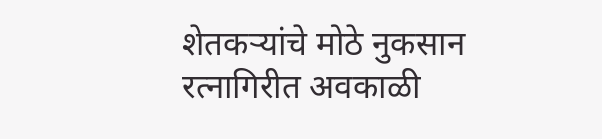शेतकऱ्यांचे मोठे नुकसान
रत्नागिरीत अवकाळी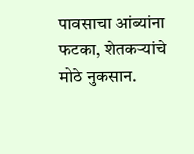पावसाचा आंब्यांना फटका, शेतकऱ्यांचे मोठे नुकसान.